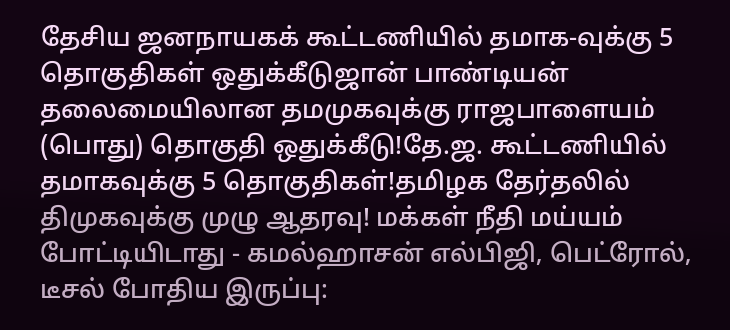தேசிய ஜனநாயகக் கூட்டணியில் தமாக-வுக்கு 5 தொகுதிகள் ஒதுக்கீடுஜான் பாண்டியன் தலைமையிலான தமமுகவுக்கு ராஜபாளையம் (பொது) தொகுதி ஒதுக்கீடு!தே.ஜ. கூட்டணியில் தமாகவுக்கு 5 தொகுதிகள்!தமிழக தேர்தலில் திமுகவுக்கு முழு ஆதரவு! மக்கள் நீதி மய்யம் போட்டியிடாது - கமல்ஹாசன் எல்பிஜி, பெட்ரோல், டீசல் போதிய இருப்பு: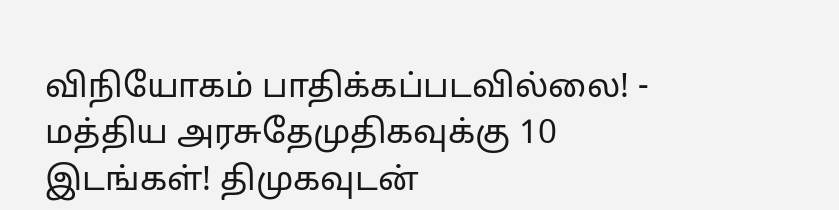விநியோகம் பாதிக்கப்படவில்லை! - மத்திய அரசுதேமுதிகவுக்கு 10 இடங்கள்! திமுகவுடன்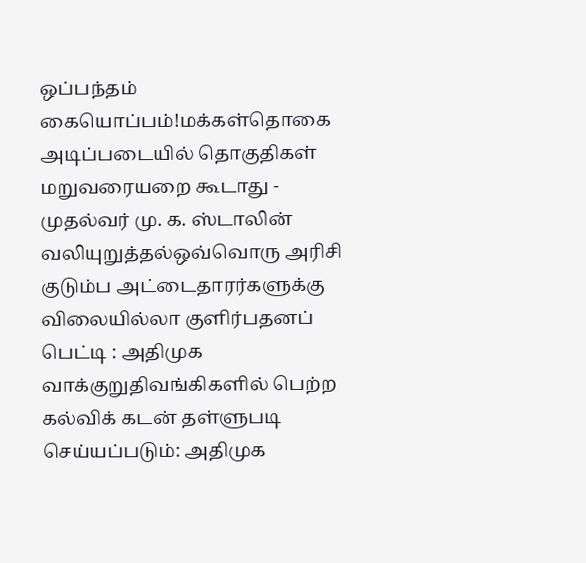ஒப்பந்தம் கையொப்பம்!மக்கள்தொகை அடிப்படையில் தொகுதிகள் மறுவரையறை கூடாது - முதல்வர் மு. க. ஸ்டாலின் வலியுறுத்தல்ஒவ்வொரு அரிசி குடும்ப அட்டைதாரர்களுக்கு விலையில்லா குளிர்பதனப் பெட்டி : அதிமுக வாக்குறுதிவங்கிகளில் பெற்ற கல்விக் கடன் தள்ளுபடி செய்யப்படும்: அதிமுக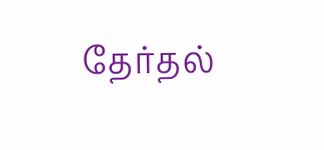தேர்தல்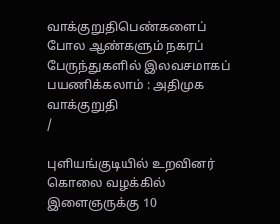வாக்குறுதிபெண்களைப் போல ஆண்களும் நகரப் பேருந்துகளில் இலவசமாகப் பயணிக்கலாம் : அதிமுக வாக்குறுதி
/

புளியங்குடியில் உறவினர் கொலை வழக்கில் இளைஞருக்கு 10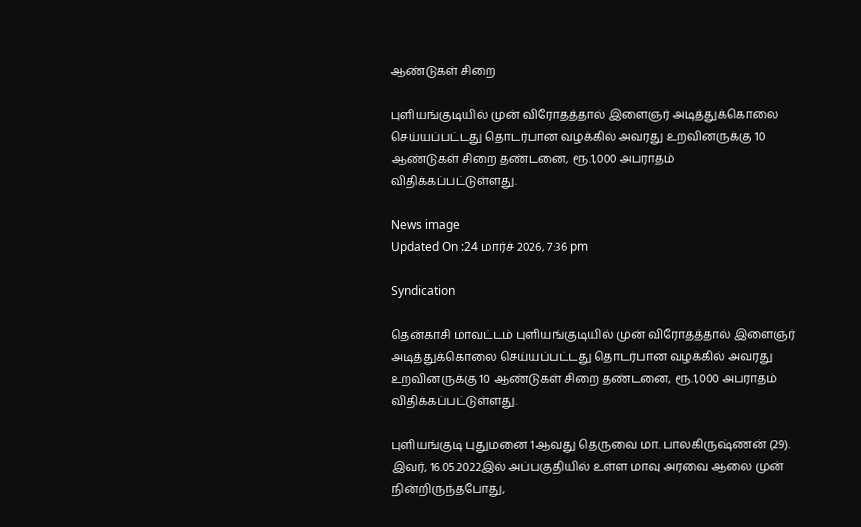ஆண்டுகள் சிறை

புளியங்குடியில் முன் விரோதத்தால் இளைஞர் அடித்துக்கொலை செய்யப்பட்டது தொடர்பான வழக்கில் அவரது உறவினருக்கு 10 ஆண்டுகள் சிறை தண்டனை, ரூ.1,000 அபராதம் விதிக்கப்பட்டுள்ளது.

News image
Updated On :24 மார்ச் 2026, 7:36 pm

Syndication

தென்காசி மாவட்டம் புளியங்குடியில் முன் விரோதத்தால் இளைஞர் அடித்துக்கொலை செய்யப்பட்டது தொடர்பான வழக்கில் அவரது உறவினருக்கு 10 ஆண்டுகள் சிறை தண்டனை, ரூ.1,000 அபராதம் விதிக்கப்பட்டுள்ளது.

புளியங்குடி புதுமனை 1ஆவது தெருவை மா. பாலகிருஷ்ணன் (29). இவர், 16.05.2022இல் அப்பகுதியில் உள்ள மாவு அரவை ஆலை முன் நின்றிருந்தபோது,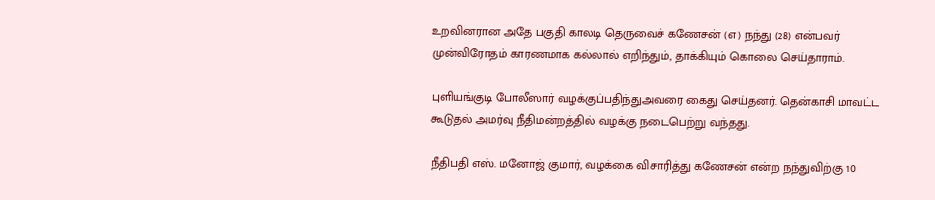உறவினரான அதே பகுதி காலடி தெருவைச் கணேசன் (எ) நந்து (28) என்பவர் முன்விரோதம் காரணமாக கல்லால் எறிந்தும், தாக்கியும் கொலை செய்தாராம்.

புளியங்குடி போலீஸார் வழக்குப்பதிந்துஅவரை கைது செய்தனர். தென்காசி மாவட்ட கூடுதல் அமர்வு நீதிமன்றத்தில் வழக்கு நடைபெற்று வந்தது.

நீதிபதி எஸ். மனோஜ் குமார், வழக்கை விசாரித்து கணேசன் என்ற நந்துவிற்கு 10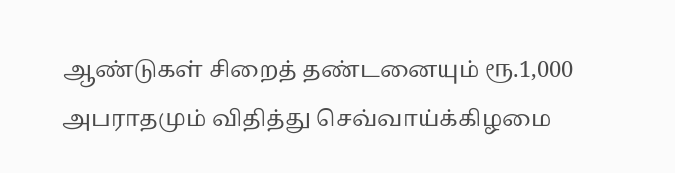ஆண்டுகள் சிறைத் தண்டனையும் ரூ.1,000 அபராதமும் விதித்து செவ்வாய்க்கிழமை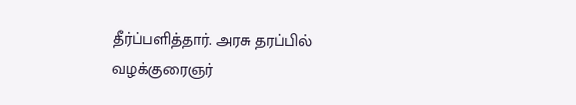தீர்ப்பளித்தார். அரசு தரப்பில் வழக்குரைஞர்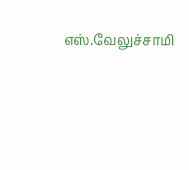எஸ்.வேலுச்சாமி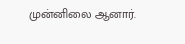முன்னிலை ஆனார்.